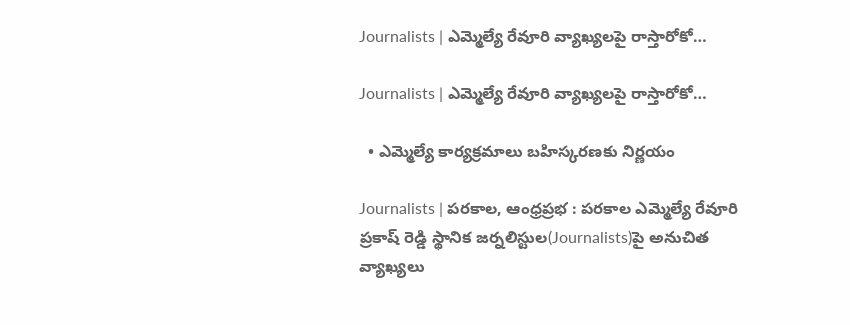Journalists | ఎమ్మెల్యే రేవూరి వ్యాఖ్యలపై రాస్తారోకో…

Journalists | ఎమ్మెల్యే రేవూరి వ్యాఖ్యలపై రాస్తారోకో…

  • ఎమ్మెల్యే కార్యక్రమాలు బహిస్కరణకు నిర్ణయం

Journalists | పరకాల, ఆంధ్రప్రభ : పరకాల ఎమ్మెల్యే రేవూరి ప్రకాష్ రెడ్డి స్థానిక జర్నలిస్టుల(Journalists)పై అనుచిత వ్యాఖ్యలు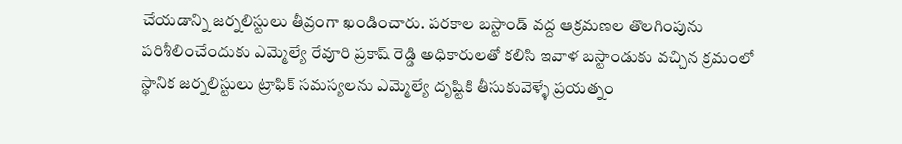చేయడాన్ని జర్నలిస్టులు తీవ్రంగా ఖండించారు. పరకాల బస్టాండ్ వద్ద ఆక్రమణల తొలగింపును పరిశీలించేందుకు ఎమ్మెల్యే రేవూరి ప్రకాష్ రెడ్డి అధికారులతో కలిసి ఇవాళ బస్టాండుకు వచ్చిన క్రమంలో స్థానిక జర్నలిస్టులు ట్రాఫిక్ సమస్యలను ఎమ్మెల్యే దృష్టికి తీసుకువెళ్ళే ప్రయత్నం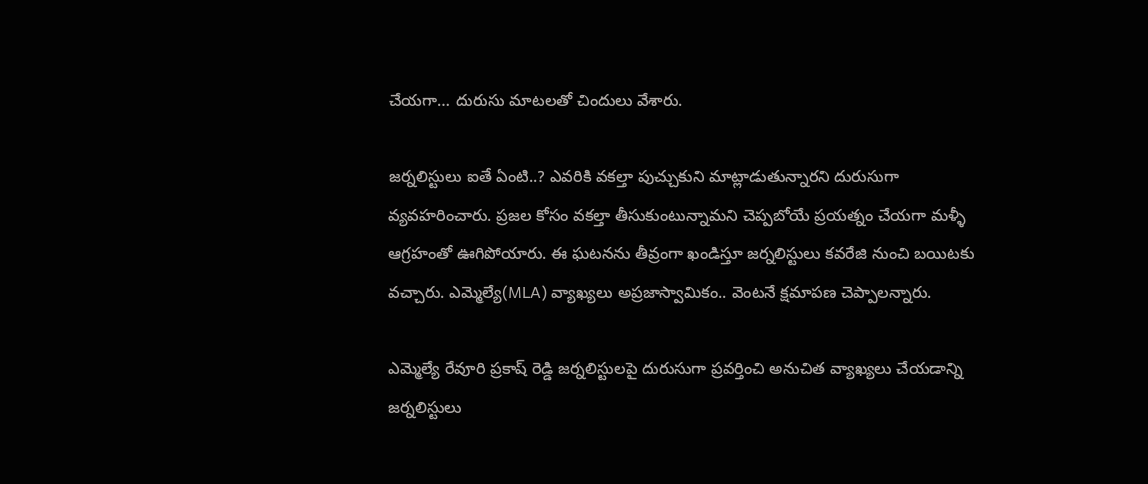చేయగా… దురుసు మాటలతో చిందులు వేశారు.

జర్నలిస్టులు ఐతే ఏంటి..? ఎవరికి వకల్తా పుచ్చుకుని మాట్లాడుతున్నారని దురుసుగా వ్యవహరించారు. ప్రజల కోసం వకల్తా తీసుకుంటున్నామని చెప్పబోయే ప్రయత్నం చేయగా మళ్ళీ ఆగ్రహంతో ఊగిపోయారు. ఈ ఘటనను తీవ్రంగా ఖండిస్తూ జర్నలిస్టులు కవరేజి నుంచి బయిటకు వచ్చారు. ఎమ్మెల్యే(MLA) వ్యాఖ్యలు అప్రజాస్వామికం.. వెంటనే క్షమాపణ చెప్పాలన్నారు.

ఎమ్మెల్యే రేవూరి ప్రకాష్ రెడ్డి జర్నలిస్టులపై దురుసుగా ప్రవర్తించి అనుచిత వ్యాఖ్యలు చేయడాన్ని జర్నలిస్టులు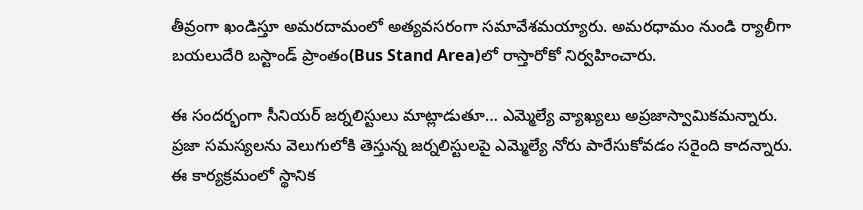తీవ్రంగా ఖండిస్తూ అమరదామంలో అత్యవసరంగా సమావేశమయ్యారు. అమరధామం నుండి ర్యాలీగా బయలుదేరి బస్టాండ్ ప్రాంతం(Bus Stand Area)లో రాస్తారోకో నిర్వహించారు.

ఈ సందర్భంగా సీనియర్ జర్నలిస్టులు మాట్లాడుతూ… ఎమ్మెల్యే వ్యాఖ్యలు అప్రజాస్వామికమన్నారు. ప్రజా సమస్యలను వెలుగులోకి తెస్తున్న జర్నలిస్టులపై ఎమ్మెల్యే నోరు పారేసుకోవడం సరైంది కాదన్నారు. ఈ కార్యక్రమంలో స్థానిక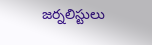జర్నలిస్టులు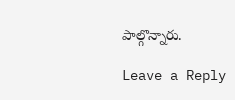పాల్గొన్నారు.

Leave a Reply